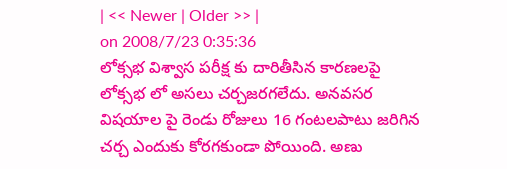| << Newer | Older >> |
on 2008/7/23 0:35:36
లోక్సభ విశ్వాస పరీక్ష కు దారితీసిన కారణలపై లోక్సభ లో అసలు చర్చజరగలేదు. అనవసర విషయాల పై రెండు రోజులు 16 గంటలపాటు జరిగిన చర్చ ఎందుకు కోరగకుండా పోయింది. అణు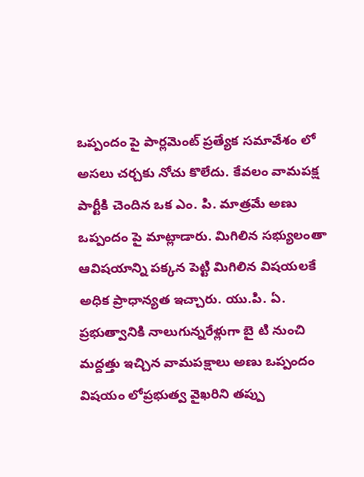ఒప్పందం పై పార్లమెంట్ ప్రత్యేక సమావేశం లో అసలు చర్చకు నోచు కొలేదు. కేవలం వామపక్ష పార్టీకి చెందిన ఒక ఎం. పి. మాత్రమే అణు ఒప్పందం పై మాట్లాడారు. మిగిలిన సభ్యులంతా ఆవిషయాన్ని పక్కన పెట్టి మిగిలిన విషయలకే అధిక ప్రాధాన్యత ఇచ్చారు. యు.పి. ఏ. ప్రభుత్వానికి నాలుగున్నరేళ్లుగా బై టి నుంచి మద్దత్తు ఇచ్చిన వామపక్షాలు అణు ఒప్పందం విషయం లోప్రభుత్వ వైఖరిని తప్పు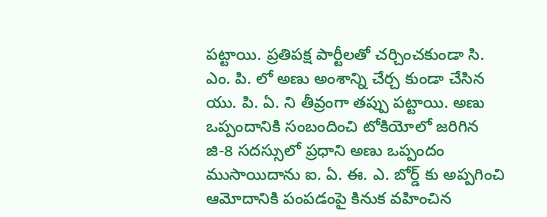పట్టాయి. ప్రతిపక్ష పార్టీలతో చర్చించకుండా సి. ఎం. పి. లో అణు అంశాన్ని చేర్చ కుండా చేసిన యు. పి. ఏ. ని తీవ్రంగా తప్పు పట్టాయి. అణు ఒప్పందానికి సంబందించి టోకియోలో జరిగిన జి-8 సదస్సులో ప్రధాని అణు ఒప్పందం ముసాయిదాను ఐ. ఏ. ఈ. ఎ. బోర్డ్ కు అప్పగించి ఆమోదానికి పంపడంపై కినుక వహించిన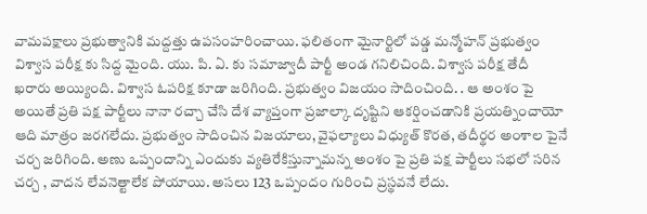వామపక్షాలు ప్రభుత్వానికి మద్దత్తు ఉపసంహరించాయి. ఫలితంగా మైనార్టిలో పడ్డ మన్మోహన్ ప్రభుత్వం విశ్వాస పరీక్ష కు సిద్ద మైంది. యు. పి. ఏ. కు సమాజ్వాదీ పార్టీ అండ గనిలిచింది. విశ్వాస పరీక్ష తేదీ ఖరారు అయ్యింది. విశ్వాస ఓపరిక్ష కూడా జరిగింది. ప్రభుత్వం విజయం సాదించింది. . ఆ అంశం పై అయితే ప్రతి పక్ష పార్టీలు నానా రచ్చా చేసి దేశ వ్యాప్తంగా ప్రజాల్కా దృష్టిని ఆకర్షించడానికి ప్రయత్నించాయో ఆది మాత్రం జరగలేదు. ప్రభుత్వం సాదించిన విజయాలు, వైఫల్యాలు విధ్యుత్ కొరత, తదీర్థర అంశాల పైనే చర్చ జరిగింది. అణు ఒప్పందాన్ని ఎందుకు వ్యతిరేకిస్తున్నామన్న అంశం పై ప్రతి పక్ష పార్టీలు సభలో సరిన చర్చ , వాదన లేవనెత్టాలేక పోయాయి. అసలు 123 ఒప్పందం గురించి ప్రస్థవనే లేదు.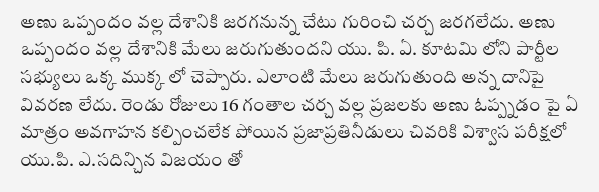అణు ఒప్పందం వల్ల దేశానికి జరగనున్న చేటు గురించి చర్చ జరగలేదు. అణు ఒప్పందం వల్ల దేశానికి మేలు జరుగుతుందని యు. పి. ఏ. కూటమి లోని పార్టీల సభ్యులు ఒక్క ముక్క లో చెప్పారు. ఎలాంటి మేలు జరుగుతుంది అన్న దానిపై వివరణ లేదు. రెండు రోజులు 16 గంతాల చర్చ వల్ల ప్రజలకు అణు ఓప్ప్నడం పై ఏ మాత్రం అవగాహన కల్పించలేక పోయిన ప్రజాప్రతినీడులు చివరికి విశ్వాస పరీక్షలో యు.పి. ఎ.సదిన్చిన విజయం తో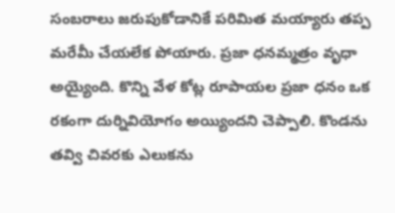సంబరాలు జరుపుకోడానికే పరిమిత మయ్యారు తప్ప మరేమీ చేయలేక పోయారు. ప్రజా ధనమ్మత్రం వృధా అయ్యైంది. కొన్ని వేళ కోట్ల రూపాయల ప్రజా ధనం ఒక రకంగా దుర్నివియోగం అయ్యిందని చెప్పాలి. కొండను తవ్వి చివరకు ఎలుకను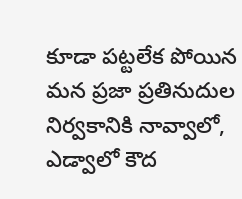కూడా పట్టలేక పోయిన మన ప్రజా ప్రతినుదుల నిర్వకానికి నావ్వాలో, ఎడ్వాలో కౌద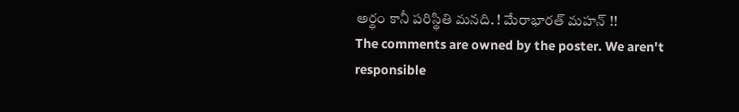అర్థం కానీ పరిస్థితి మనది. ! మేరాభారత్ మహన్ !!
The comments are owned by the poster. We aren't responsible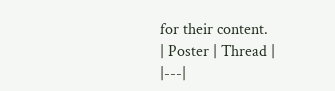for their content.
| Poster | Thread |
|---|